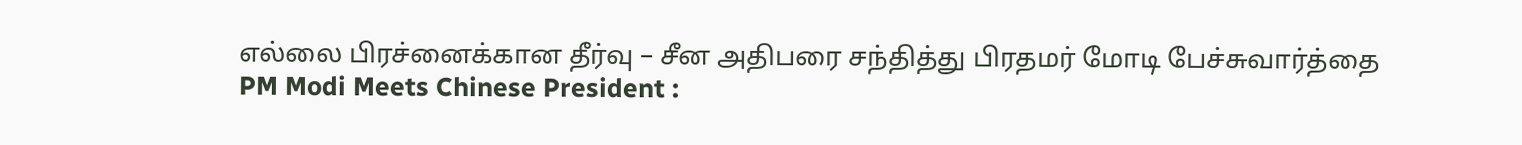எல்லை பிரச்னைக்கான தீர்வு – சீன அதிபரை சந்தித்து பிரதமர் மோடி பேச்சுவார்த்தை
PM Modi Meets Chinese President :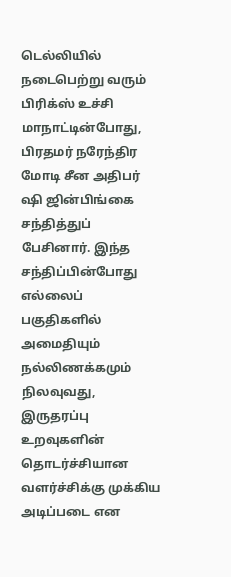டெல்லியில் நடைபெற்று வரும் பிரிக்ஸ் உச்சி மாநாட்டின்போது, பிரதமர் நரேந்திர மோடி சீன அதிபர் ஷி ஜின்பிங்கை சந்தித்துப் பேசினார். இந்த சந்திப்பின்போது எல்லைப் பகுதிகளில் அமைதியும் நல்லிணக்கமும் நிலவுவது, இருதரப்பு உறவுகளின் தொடர்ச்சியான வளர்ச்சிக்கு முக்கிய அடிப்படை என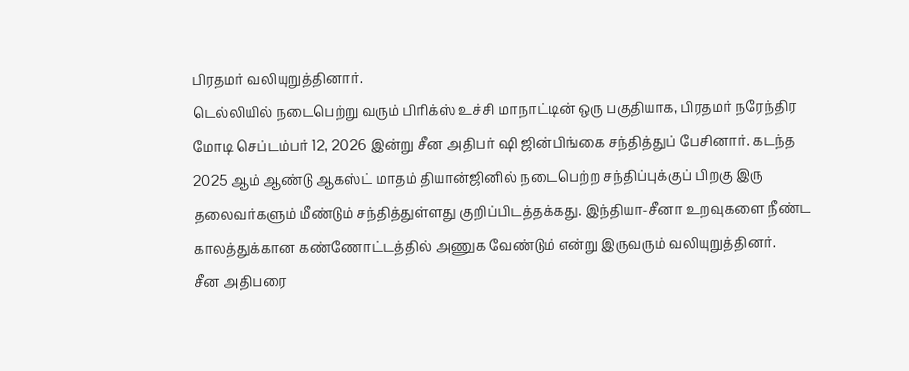பிரதமர் வலியுறுத்தினார்.
டெல்லியில் நடைபெற்று வரும் பிரிக்ஸ் உச்சி மாநாட்டின் ஒரு பகுதியாக, பிரதமர் நரேந்திர மோடி செப்டம்பர் 12, 2026 இன்று சீன அதிபர் ஷி ஜின்பிங்கை சந்தித்துப் பேசினார். கடந்த 2025 ஆம் ஆண்டு ஆகஸ்ட் மாதம் தியான்ஜினில் நடைபெற்ற சந்திப்புக்குப் பிறகு இரு தலைவர்களும் மீண்டும் சந்தித்துள்ளது குறிப்பிடத்தக்கது. இந்தியா-சீனா உறவுகளை நீண்ட காலத்துக்கான கண்ணோட்டத்தில் அணுக வேண்டும் என்று இருவரும் வலியுறுத்தினர்.
சீன அதிபரை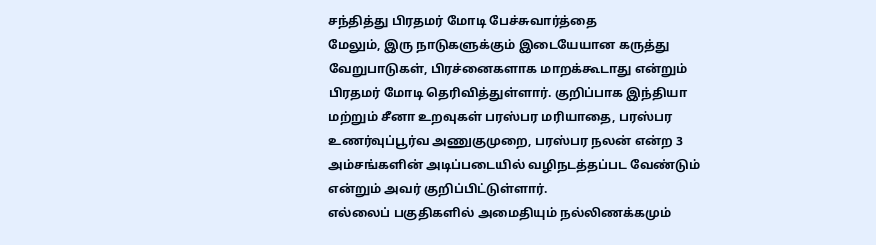சந்தித்து பிரதமர் மோடி பேச்சுவார்த்தை
மேலும், இரு நாடுகளுக்கும் இடையேயான கருத்து வேறுபாடுகள், பிரச்னைகளாக மாறக்கூடாது என்றும் பிரதமர் மோடி தெரிவித்துள்ளார். குறிப்பாக இந்தியா மற்றும் சீனா உறவுகள் பரஸ்பர மரியாதை, பரஸ்பர உணர்வுப்பூர்வ அணுகுமுறை, பரஸ்பர நலன் என்ற 3 அம்சங்களின் அடிப்படையில் வழிநடத்தப்பட வேண்டும் என்றும் அவர் குறிப்பிட்டுள்ளார்.
எல்லைப் பகுதிகளில் அமைதியும் நல்லிணக்கமும்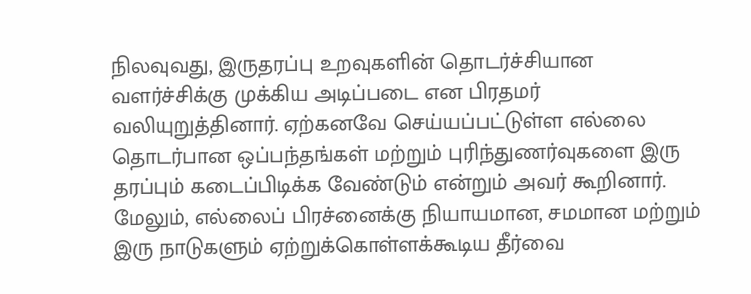நிலவுவது, இருதரப்பு உறவுகளின் தொடர்ச்சியான வளர்ச்சிக்கு முக்கிய அடிப்படை என பிரதமர் வலியுறுத்தினார். ஏற்கனவே செய்யப்பட்டுள்ள எல்லை தொடர்பான ஒப்பந்தங்கள் மற்றும் புரிந்துணர்வுகளை இரு தரப்பும் கடைப்பிடிக்க வேண்டும் என்றும் அவர் கூறினார். மேலும், எல்லைப் பிரச்னைக்கு நியாயமான, சமமான மற்றும் இரு நாடுகளும் ஏற்றுக்கொள்ளக்கூடிய தீர்வை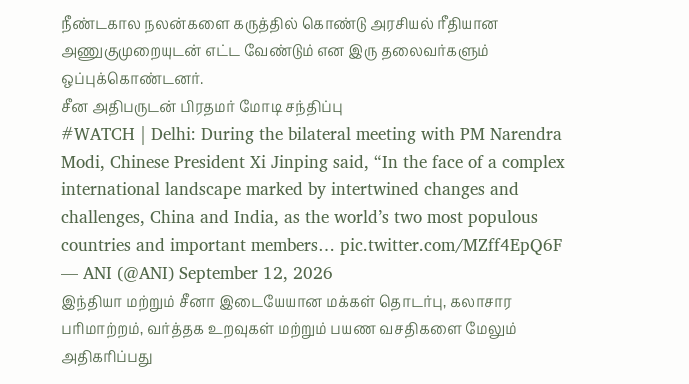நீண்டகால நலன்களை கருத்தில் கொண்டு அரசியல் ரீதியான அணுகுமுறையுடன் எட்ட வேண்டும் என இரு தலைவர்களும் ஒப்புக்கொண்டனர்.
சீன அதிபருடன் பிரதமர் மோடி சந்திப்பு
#WATCH | Delhi: During the bilateral meeting with PM Narendra Modi, Chinese President Xi Jinping said, “In the face of a complex international landscape marked by intertwined changes and challenges, China and India, as the world’s two most populous countries and important members… pic.twitter.com/MZff4EpQ6F
— ANI (@ANI) September 12, 2026
இந்தியா மற்றும் சீனா இடையேயான மக்கள் தொடர்பு, கலாசார பரிமாற்றம், வர்த்தக உறவுகள் மற்றும் பயண வசதிகளை மேலும் அதிகரிப்பது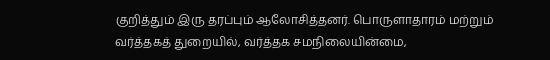குறித்தும் இரு தரப்பும் ஆலோசித்தனர். பொருளாதாரம் மற்றும் வர்த்தகத் துறையில், வர்த்தக சமநிலையின்மை,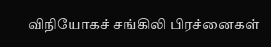விநியோகச் சங்கிலி பிரச்னைகள்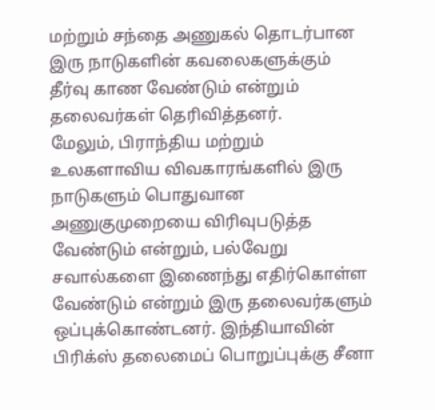மற்றும் சந்தை அணுகல் தொடர்பான இரு நாடுகளின் கவலைகளுக்கும் தீர்வு காண வேண்டும் என்றும் தலைவர்கள் தெரிவித்தனர்.
மேலும், பிராந்திய மற்றும் உலகளாவிய விவகாரங்களில் இரு நாடுகளும் பொதுவான அணுகுமுறையை விரிவுபடுத்த வேண்டும் என்றும், பல்வேறு சவால்களை இணைந்து எதிர்கொள்ள வேண்டும் என்றும் இரு தலைவர்களும் ஒப்புக்கொண்டனர். இந்தியாவின் பிரிக்ஸ் தலைமைப் பொறுப்புக்கு சீனா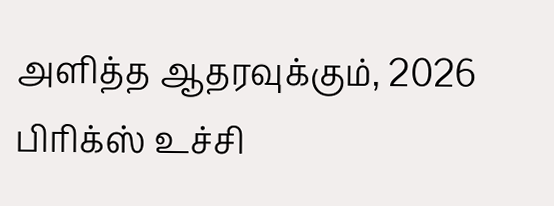அளித்த ஆதரவுக்கும், 2026 பிரிக்ஸ் உச்சி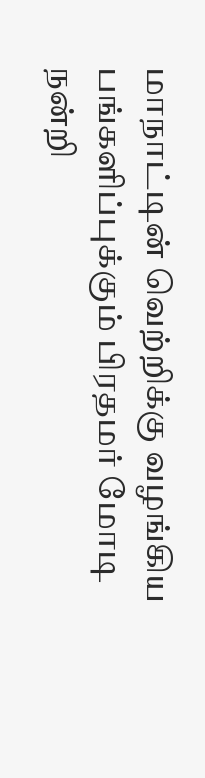மாநாட்டின் வெற்றிக்கு வழங்கிய பங்களிப்புக்கும் பிரதமர் மோடி நன்றி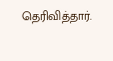தெரிவித்தார்.